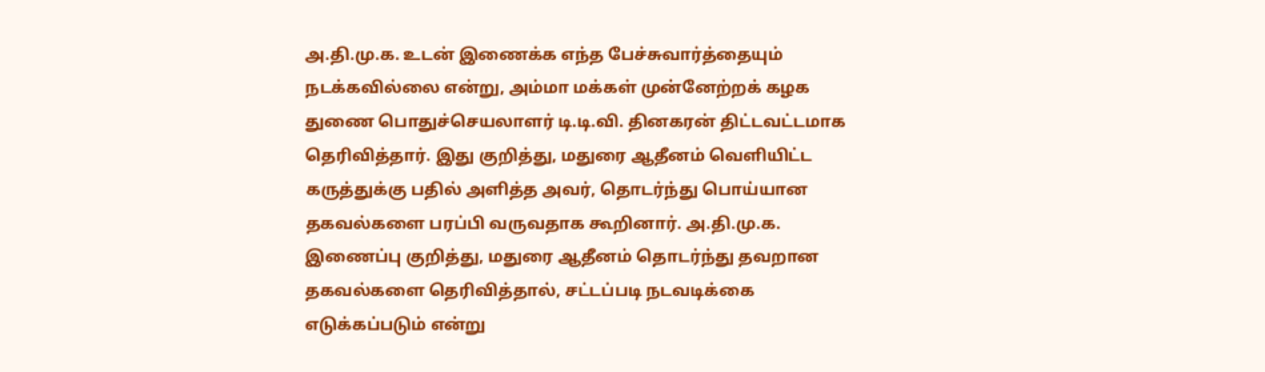அ.தி.மு.க. உடன் இணைக்க எந்த பேச்சுவார்த்தையும் நடக்கவில்லை என்று, அம்மா மக்கள் முன்னேற்றக் கழக துணை பொதுச்செயலாளர் டி.டி.வி. தினகரன் திட்டவட்டமாக தெரிவித்தார். இது குறித்து, மதுரை ஆதீனம் வெளியிட்ட கருத்துக்கு பதில் அளித்த அவர், தொடர்ந்து பொய்யான தகவல்களை பரப்பி வருவதாக கூறினார். அ.தி.மு.க. இணைப்பு குறித்து, மதுரை ஆதீனம் தொடர்ந்து தவறான தகவல்களை தெரிவித்தால், சட்டப்படி நடவடிக்கை எடுக்கப்படும் என்று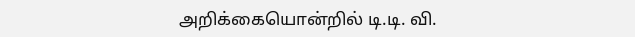அறிக்கையொன்றில் டி.டி. வி.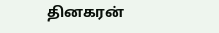தினகரன்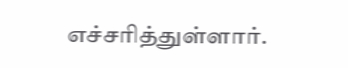எச்சரித்துள்ளார்.